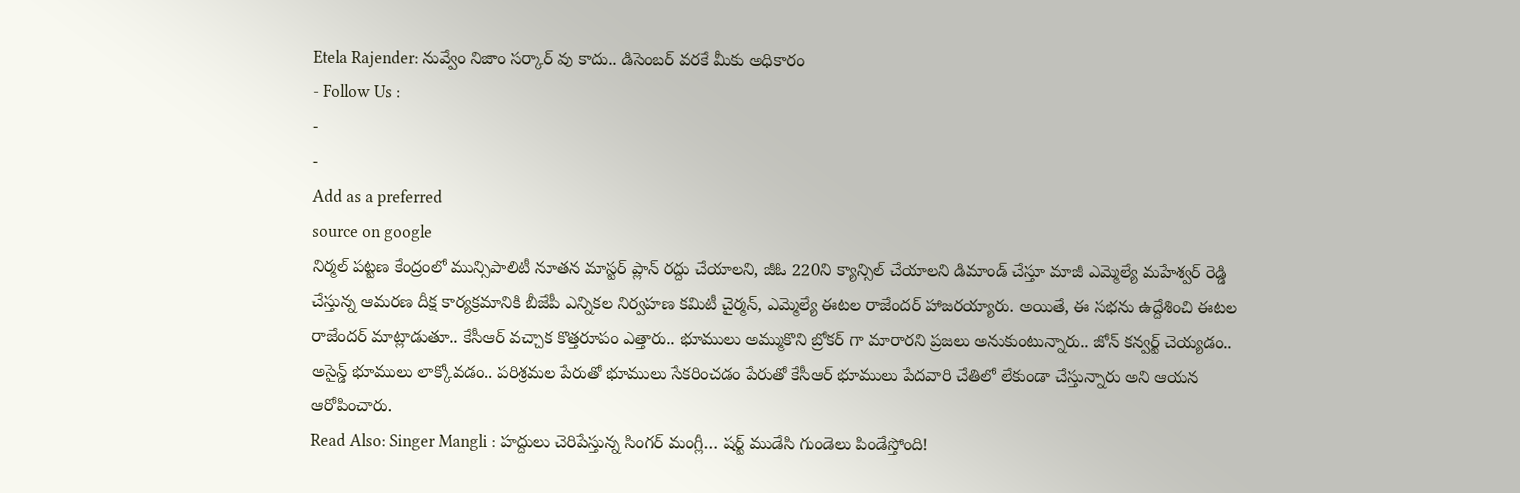Etela Rajender: నువ్వేం నిజాం సర్కార్ వు కాదు.. డిసెంబర్ వరకే మీకు అధికారం
- Follow Us :
-
-
Add as a preferred
source on google
నిర్మల్ పట్టణ కేంద్రంలో మున్సిపాలిటీ నూతన మాస్టర్ ప్లాన్ రద్దు చేయాలని, జీఓ 220ని క్యాన్సిల్ చేయాలని డిమాండ్ చేస్తూ మాజీ ఎమ్మెల్యే మహేశ్వర్ రెడ్డి చేస్తున్న ఆమరణ దీక్ష కార్యక్రమానికి బీజేపీ ఎన్నికల నిర్వహణ కమిటీ చైర్మన్, ఎమ్మెల్యే ఈటల రాజేందర్ హాజరయ్యారు. అయితే, ఈ సభను ఉద్దేశించి ఈటల రాజేందర్ మాట్లాడుతూ.. కేసీఆర్ వచ్చాక కొత్తరూపం ఎత్తారు.. భూములు అమ్ముకొని బ్రోకర్ గా మారారని ప్రజలు అనుకుంటున్నారు.. జోన్ కన్వర్ట్ చెయ్యడం.. అసైన్డ్ భూములు లాక్కోవడం.. పరిశ్రమల పేరుతో భూములు సేకరించడం పేరుతో కేసీఆర్ భూములు పేదవారి చేతిలో లేకుండా చేస్తున్నారు అని ఆయన ఆరోపించారు.
Read Also: Singer Mangli : హద్దులు చెరిపేస్తున్న సింగర్ మంగ్లీ… షర్ట్ ముడేసి గుండెలు పిండేస్తోంది!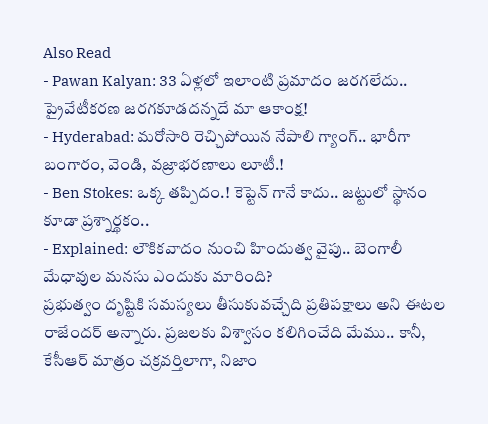Also Read
- Pawan Kalyan: 33 ఏళ్లలో ఇలాంటి ప్రమాదం జరగలేదు.. ప్రైవేటీకరణ జరగకూడదన్నదే మా ఆకాంక్ష!
- Hyderabad: మరోసారి రెచ్చిపోయిన నేపాలి గ్యాంగ్.. భారీగా బంగారం, వెండి, వజ్రాభరణాలు లూటీ.!
- Ben Stokes: ఒక్క తప్పిదం.! కెప్టెన్ గానే కాదు.. జట్టులో స్థానం కూడా ప్రశ్నార్థకం..
- Explained: లౌకికవాదం నుంచి హిందుత్వ వైపు.. బెంగాలీ మేధావుల మనసు ఎందుకు మారింది?
ప్రభుత్వం దృష్టికి సమస్యలు తీసుకువచ్చేది ప్రతిపక్షాలు అని ఈటల రాజేందర్ అన్నారు. ప్రజలకు విశ్వాసం కలిగించేది మేము.. కానీ, కేసీఆర్ మాత్రం చక్రవర్తిలాగా, నిజాం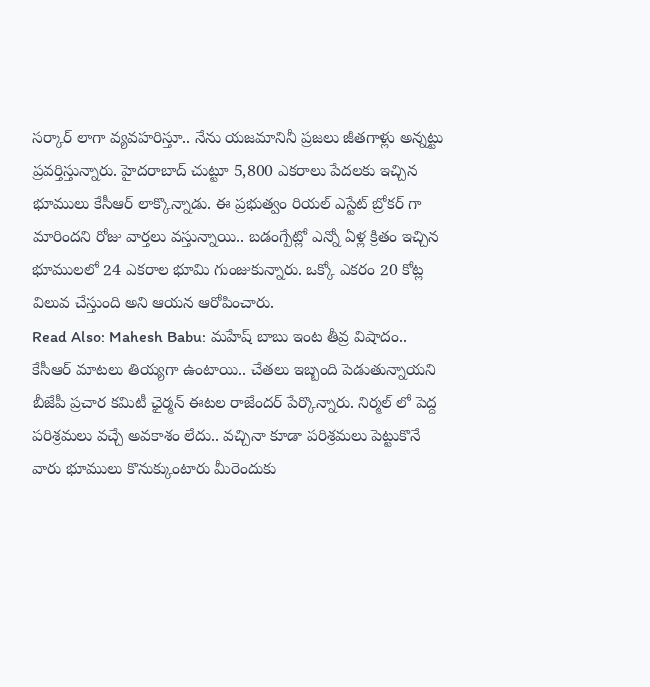సర్కార్ లాగా వ్యవహరిస్తూ.. నేను యజమానినీ ప్రజలు జీతగాళ్లు అన్నట్టు ప్రవర్తిస్తున్నారు. హైదరాబాద్ చుట్టూ 5,800 ఎకరాలు పేదలకు ఇచ్చిన భూములు కేసీఆర్ లాక్కొన్నాడు. ఈ ప్రభుత్వం రియల్ ఎస్టేట్ బ్రోకర్ గా మారిందని రోజు వార్తలు వస్తున్నాయి.. బడంగ్పేట్లో ఎన్నో ఏళ్ల క్రితం ఇచ్చిన భూములలో 24 ఎకరాల భూమి గుంజుకున్నారు. ఒక్కో ఎకరం 20 కోట్ల విలువ చేస్తుంది అని ఆయన ఆరోపించారు.
Read Also: Mahesh Babu: మహేష్ బాబు ఇంట తీవ్ర విషాదం..
కేసీఆర్ మాటలు తియ్యగా ఉంటాయి.. చేతలు ఇబ్బంది పెడుతున్నాయని బీజేపీ ప్రచార కమిటీ ఛైర్మన్ ఈటల రాజేందర్ పేర్కొన్నారు. నిర్మల్ లో పెద్ద పరిశ్రమలు వచ్చే అవకాశం లేదు.. వచ్చినా కూడా పరిశ్రమలు పెట్టుకొనే వారు భూములు కొనుక్కుంటారు మీరెందుకు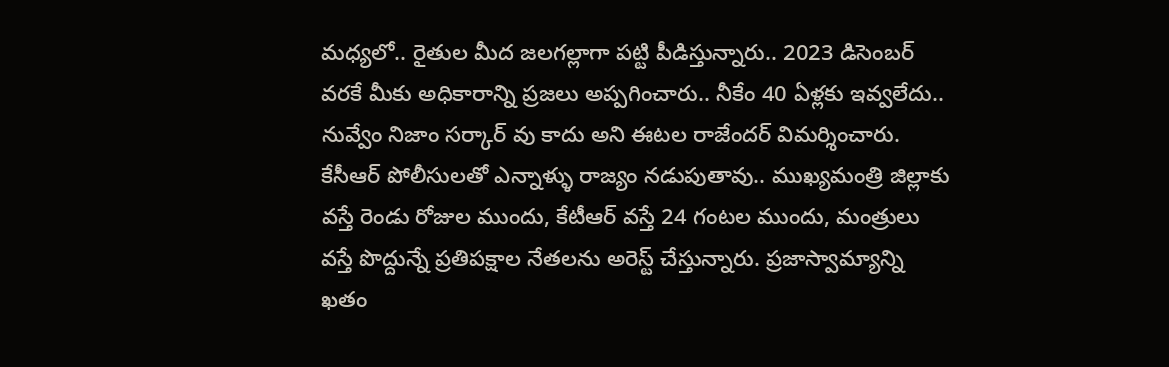మధ్యలో.. రైతుల మీద జలగల్లాగా పట్టి పీడిస్తున్నారు.. 2023 డిసెంబర్ వరకే మీకు అధికారాన్ని ప్రజలు అప్పగించారు.. నీకేం 40 ఏళ్లకు ఇవ్వలేదు.. నువ్వేం నిజాం సర్కార్ వు కాదు అని ఈటల రాజేందర్ విమర్శించారు. కేసీఆర్ పోలీసులతో ఎన్నాళ్ళు రాజ్యం నడుపుతావు.. ముఖ్యమంత్రి జిల్లాకు వస్తే రెండు రోజుల ముందు, కేటీఆర్ వస్తే 24 గంటల ముందు, మంత్రులు వస్తే పొద్దున్నే ప్రతిపక్షాల నేతలను అరెస్ట్ చేస్తున్నారు. ప్రజాస్వామ్యాన్ని ఖతం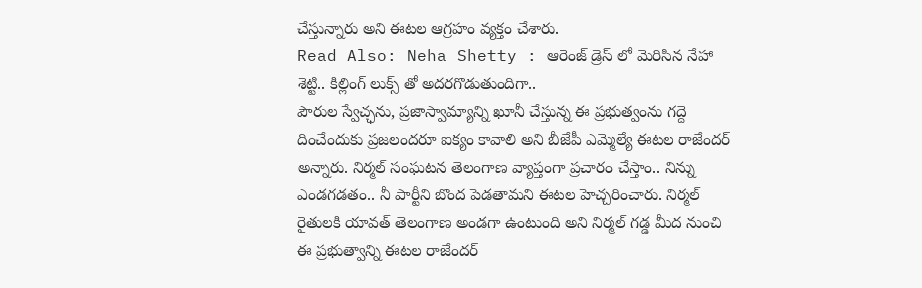చేస్తున్నారు అని ఈటల ఆగ్రహం వ్యక్తం చేశారు.
Read Also: Neha Shetty : ఆరెంజ్ డ్రెస్ లో మెరిసిన నేహా శెట్టి.. కిల్లింగ్ లుక్స్ తో అదరగొడుతుందిగా..
పౌరుల స్వేచ్ఛను, ప్రజాస్వామ్యాన్ని ఖూనీ చేస్తున్న ఈ ప్రభుత్వంను గద్దె దించేందుకు ప్రజలందరూ ఐక్యం కావాలి అని బీజేపీ ఎమ్మెల్యే ఈటల రాజేందర్ అన్నారు. నిర్మల్ సంఘటన తెలంగాణ వ్యాప్తంగా ప్రచారం చేస్తాం.. నిన్ను ఎండగడతం.. నీ పార్టీని బొంద పెడతామని ఈటల హెచ్చరించారు. నిర్మల్ రైతులకి యావత్ తెలంగాణ అండగా ఉంటుంది అని నిర్మల్ గడ్డ మీద నుంచి ఈ ప్రభుత్వాన్ని ఈటల రాజేందర్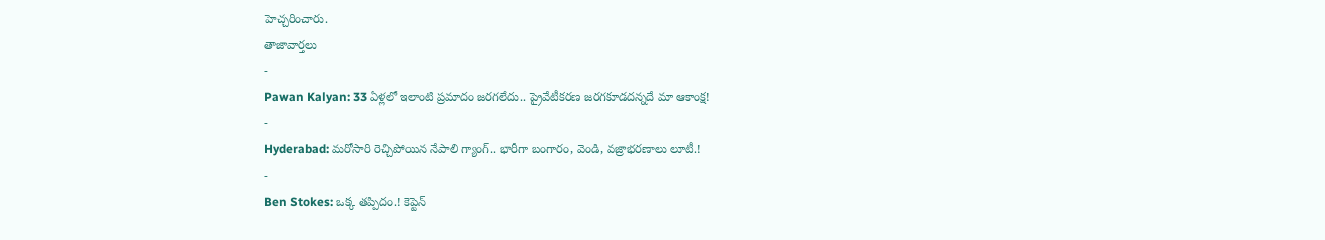హెచ్చరించారు.
తాజావార్తలు
-
Pawan Kalyan: 33 ఏళ్లలో ఇలాంటి ప్రమాదం జరగలేదు.. ప్రైవేటీకరణ జరగకూడదన్నదే మా ఆకాంక్ష!
-
Hyderabad: మరోసారి రెచ్చిపోయిన నేపాలి గ్యాంగ్.. భారీగా బంగారం, వెండి, వజ్రాభరణాలు లూటీ.!
-
Ben Stokes: ఒక్క తప్పిదం.! కెప్టెన్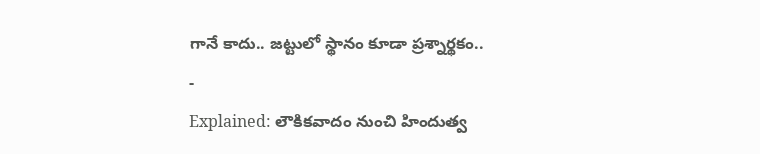గానే కాదు.. జట్టులో స్థానం కూడా ప్రశ్నార్థకం..
-
Explained: లౌకికవాదం నుంచి హిందుత్వ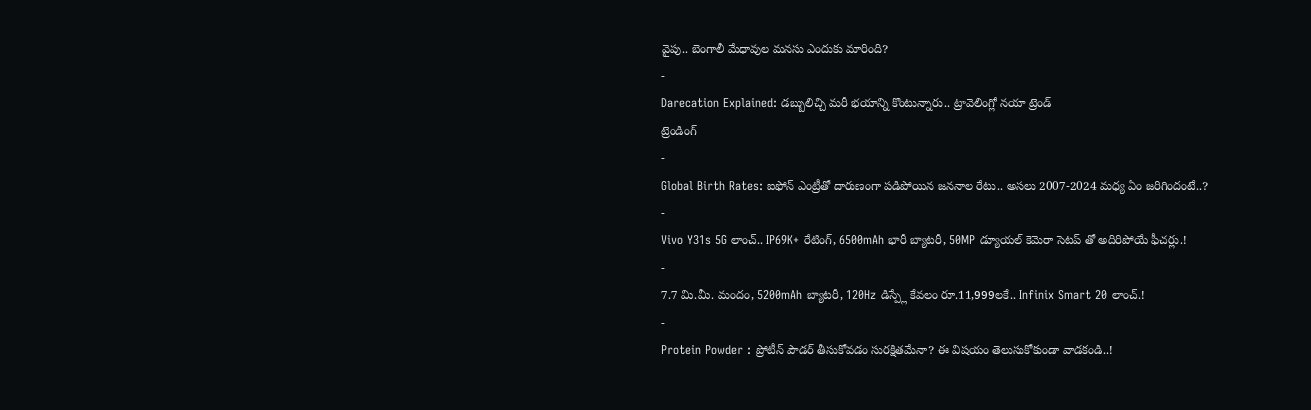వైపు.. బెంగాలీ మేధావుల మనసు ఎందుకు మారింది?
-
Darecation Explained: డబ్బులిచ్చి మరీ భయాన్ని కొంటున్నారు.. ట్రావెలింగ్లో నయా ట్రెండ్
ట్రెండింగ్
-
Global Birth Rates: ఐఫోన్ ఎంట్రీతో దారుణంగా పడిపోయిన జననాల రేటు.. అసలు 2007-2024 మధ్య ఏం జరిగిందంటే..?
-
Vivo Y31s 5G లాంచ్.. IP69K+ రేటింగ్, 6500mAh భారీ బ్యాటరీ, 50MP డ్యూయల్ కెమెరా సెటప్ తో అదిరిపోయే ఫీచర్లు.!
-
7.7 మి.మీ. మందం, 5200mAh బ్యాటరీ, 120Hz డిస్ప్లే కేవలం రూ.11,999లకే.. Infinix Smart 20 లాంచ్.!
-
Protein Powder : ప్రోటీన్ పౌడర్ తీసుకోవడం సురక్షితమేనా? ఈ విషయం తెలుసుకోకుండా వాడకండి..!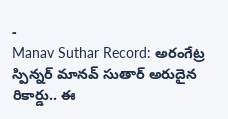-
Manav Suthar Record: అరంగేట్ర స్పిన్నర్ మానవ్ సుతార్ అరుదైన రికార్డు.. ఈ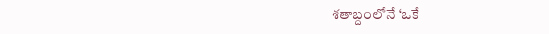శతాబ్దంలోనే ‘ఒకే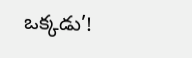ఒక్కడు’!